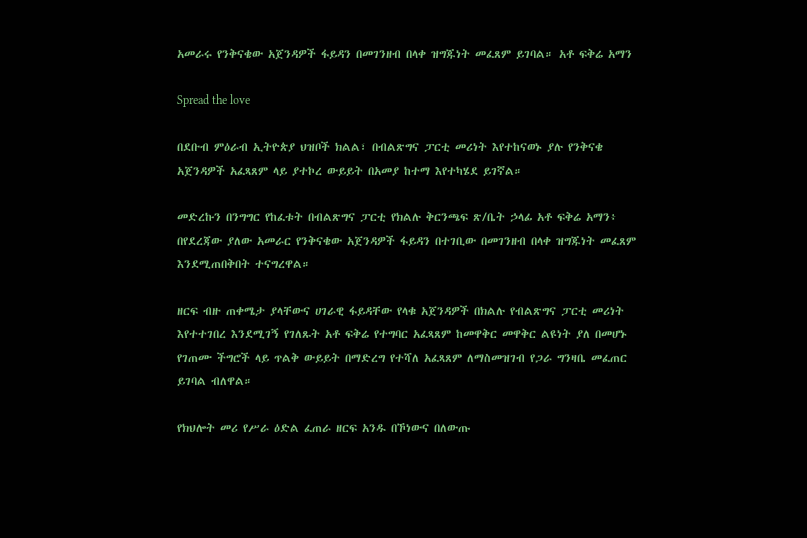አመራሩ የንቅናቄው አጀንዳዎች ፋይዳን በመገንዘብ በላቀ ዝግጁነት መፈጸም ይገባል። አቶ ፍቅሬ አማን

Spread the love

በደቡብ ምዕራብ ኢትዮጵያ ህዝቦች ክልል፣ በብልጽግና ፓርቲ መሪነት እየተከናወኑ ያሉ የንቅናቄ አጀንዳዎች አፈጻጸም ላይ ያተኮረ ውይይት በአመያ ከተማ እየተካሄደ ይገኛል።

መድረኩን በንግግር የከፈቱት በብልጽግና ፓርቲ የክልሉ ቅርንጫፍ ጽ/ቤት ኃላፊ አቶ ፍቅሬ አማን፥ በየደረጃው ያለው አመራር የንቅናቄው አጀንዳዎች ፋይዳን በተገቢው በመገንዘብ በላቀ ዝግጁነት መፈጸም እንደሚጠበቅበት ተናግረዋል።

ዘርፍ ብዙ ጠቀሜታ ያላቸውና ሀገራዊ ፋይዳቸው የላቁ አጀንዳዎች በክልሉ የብልጽግና ፓርቲ መሪነት እየተተገበረ እንደሚገኝ የገለጹት አቶ ፍቅሬ የተግባር አፈጻጸም ከመዋቅር መዋቅር ልዩነት ያለ በመሆኑ የገጠሙ ችግሮች ላይ ጥልቅ ውይይት በማድረግ የተሻለ አፈጻጸም ለማስመዝገብ የጋራ ግንዛቤ መፈጠር ይገባል ብለዋል።

የክህሎት መሪ የሥራ ዕድል ፈጠራ ዘርፍ አንዱ በኾነውና በለውጡ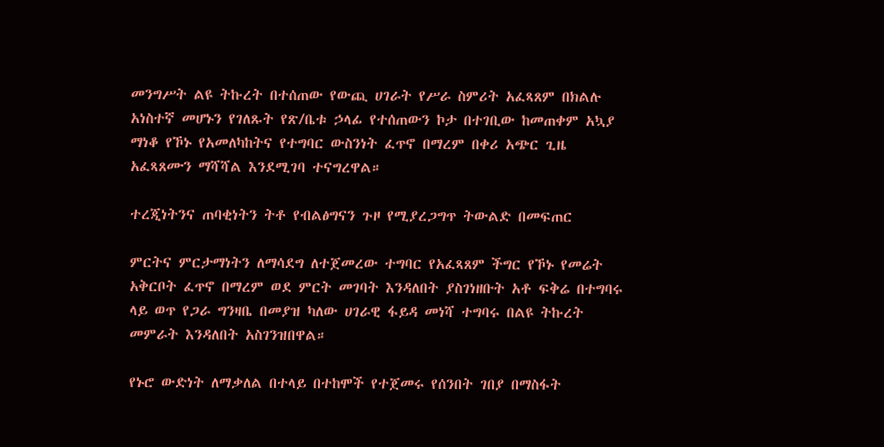መንግሥት ልዩ ትኩረት በተሰጠው የውጪ ሀገራት የሥራ ስምሪት አፈጻጸም በክልሉ አነስተኛ መሆኑን የገለጹት የጽ/ቤቱ ኃላፊ የተሰጠውን ኮታ በተገቢው ከመጠቀም አኳያ ማነቆ የኾኑ የአመለካከትና የተግባር ውስንነት ፈጥኖ በማረም በቀሪ አጭር ጊዜ አፈጻጸሙን ማሻሻል እንደሚገባ ተናግረዋል።

ተረጂነትንና ጠባቂነትን ትቶ የብልፅግናን ጉዞ የሚያረጋግጥ ትውልድ በመፍጠር

ምርትና ምርታማነትን ለማሳደግ ለተጀመረው ተግባር የአፈጻጸም ችግር የኾኑ የመሬት አቅርቦት ፈጥኖ በማረም ወደ ምርት መገባት እንዳለበት ያስገነዘቡት አቶ ፍቅሬ በተግባሩ ላይ ወጥ የጋራ ግንዛቤ በመያዝ ካለው ሀገራዊ ፋይዳ መነሻ ተግባሩ በልዩ ትኩረት መምራት እንዳለበት አስገንዝበዋል።

የኑሮ ውድነት ለማቃለል በተላይ በተከሞች የተጀመሩ የሰንበት ገበያ በማስፋት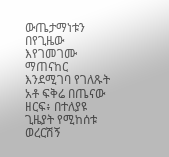ውጤታማነቱን በየጊዜው እየገመገሙ ማጠናከር እንደሚገባ የገለጹት አቶ ፍቅሬ በጤናው ዘርፍ፥ በተለያዩ ጊዜያት የሚከሰቱ ወረርሽኝ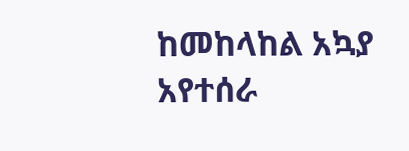ከመከላከል አኳያ አየተሰራ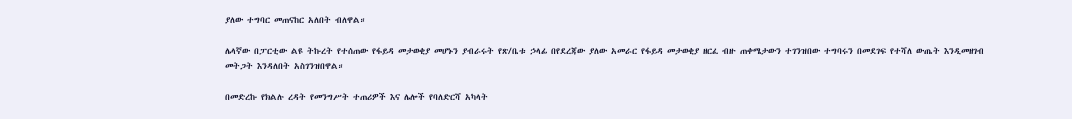ያለው ተግባር መጠናከር አለበት ብለዋል።

ሌላኛው በፓርቲው ልዩ ትኩረት የተሰጠው የፋይዳ መታወቂያ መሆኑን ያብራሩት የጽ/ቤቱ ኃላፊ በየደረጃው ያለው አመራር የፋይዳ መታወቂያ ዘርፈ ብዙ ጠቀሜታውን ተገንዝበው ተግባሩን በመደገፍ የተሻለ ውጤት እንዲመዘገብ መትጋት እንዳለበት አስገንዝበዋል።

በመድረኩ የክልሉ ረዳት የመንግሥት ተጠሪዎች እና ሌሎች የባለድርሻ አካላት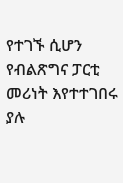የተገኙ ሲሆን የብልጽግና ፓርቲ መሪነት እየተተገበሩ ያሉ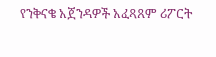የንቅናቄ አጀንዳዎች አፈጻጸም ሪፖርት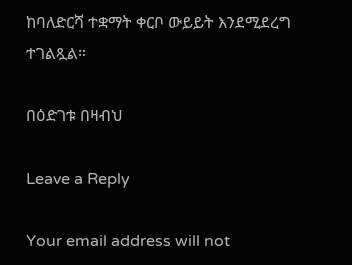ከባለድርሻ ተቋማት ቀርቦ ውይይት እንደሚደረግ ተገልጿል።

በዕድገቱ በዛብህ

Leave a Reply

Your email address will not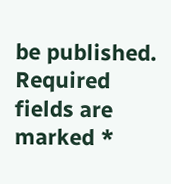be published. Required fields are marked *